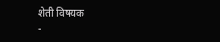शेती विषयक
-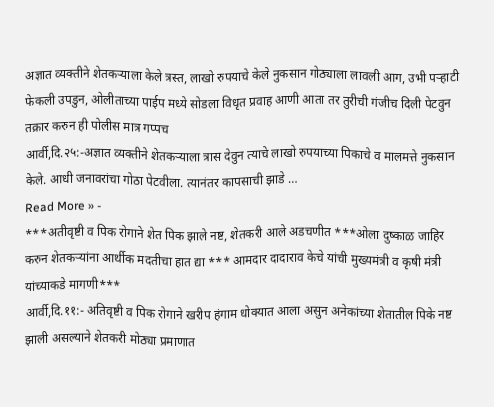अज्ञात व्यक्तीने शेतकऱ्याला केले त्रस्त, लाखो रुपयाचे केले नुकसान गोठ्याला लावली आग, उभी पऱ्हाटी फेकली उपडुन, ओलीताच्या पाईप मध्ये सोडला विधृत प्रवाह आणी आता तर तुरीची गंजीच दिली पेटवुन तक्रार करुन ही पोलीस मात्र गप्पच
आर्वी,दि.२५:-अज्ञात व्यक्तीने शेतकऱ्याला त्रास देवुन त्याचे लाखो रुपयाच्या पिकाचे व मालमत्ते नुकसान केले. आधी जनावरांचा गोठा पेटवीला. त्यानंतर कापसाची झाडे …
Read More » -
***अतीवृष्टी व पिक रोगाने शेत पिक झाले नष्ट, शेतकरी आले अडचणीत ***ओला दुष्काळ जाहिर करुन शेतकऱ्यांना आर्थीक मदतीचा हात द्या *** आमदार दादाराव केचे यांची मुख्यमंत्री व कृषी मंत्री यांच्याकडे मागणी***
आर्वी,दि.११:- अतिवृष्टी व पिक रोगाने खरीप हंगाम धोक्यात आला असुन अनेकांच्या शेतातील पिके नष्ट झाली असल्याने शेतकरी मोठ्या प्रमाणात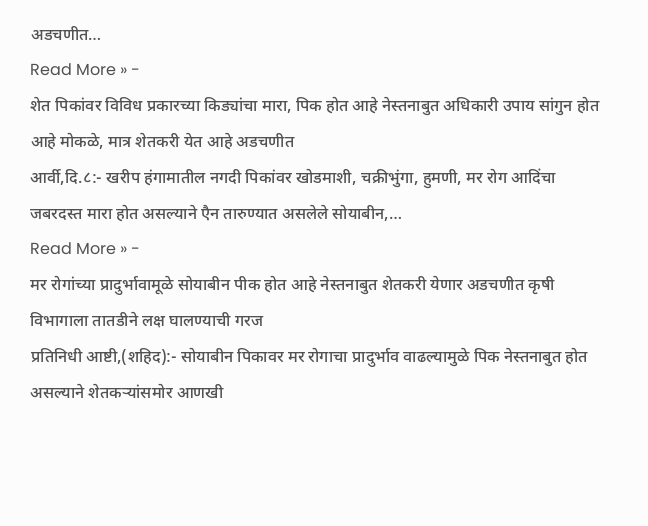अडचणीत…
Read More » -
शेत पिकांवर विविध प्रकारच्या किड्यांचा मारा, पिक होत आहे नेस्तनाबुत अधिकारी उपाय सांगुन होत आहे मोकळे, मात्र शेतकरी येत आहे अडचणीत
आर्वी,दि.८:- खरीप हंगामातील नगदी पिकांवर खोडमाशी, चक्रीभुंगा, हुमणी, मर रोग आदिंचा जबरदस्त मारा होत असल्याने एैन तारुण्यात असलेले सोयाबीन,…
Read More » -
मर रोगांच्या प्रादुर्भावामूळे सोयाबीन पीक होत आहे नेस्तनाबुत शेतकरी येणार अडचणीत कृषी विभागाला तातडीने लक्ष घालण्याची गरज
प्रतिनिधी आष्टी,(शहिद):- सोयाबीन पिकावर मर रोगाचा प्रादुर्भाव वाढल्यामुळे पिक नेस्तनाबुत होत असल्याने शेतकऱ्यांसमोर आणखी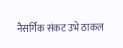नैसर्गिक संकट उभे ठाकल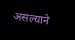असल्याने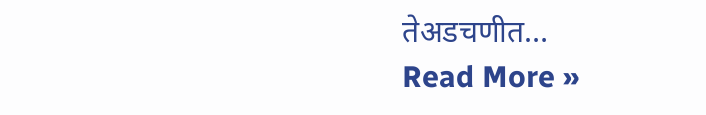तेअडचणीत…
Read More »